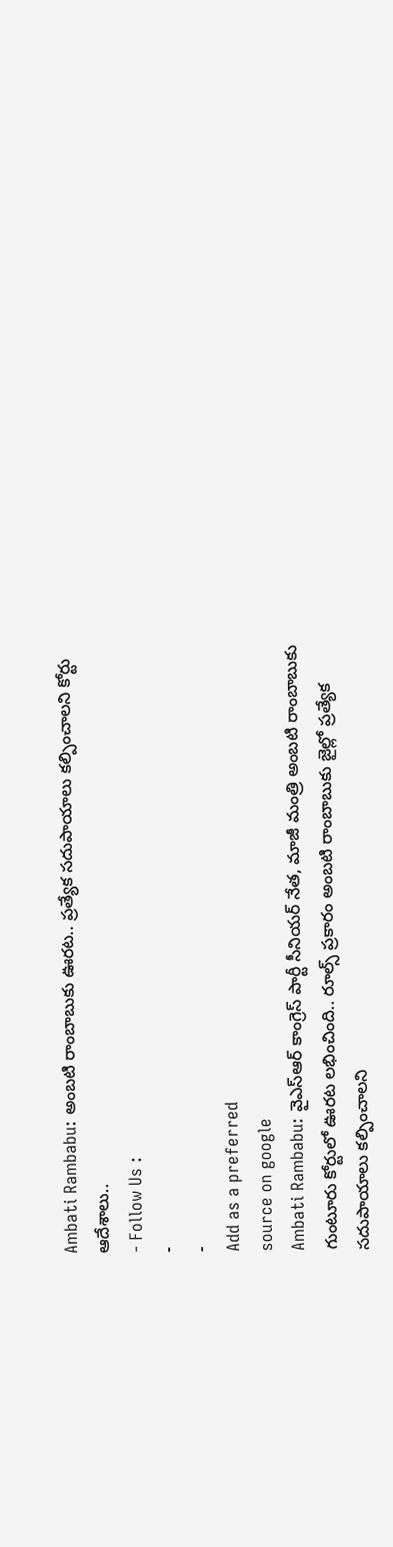Ambati Rambabu: అంబటి రాంబాబుకు ఊరట.. ప్రత్యేక సదుపాయాలు కల్పించాలని కోర్టు ఆదేశాలు..
- Follow Us :
-
-
Add as a preferred
source on google
Ambati Rambabu: వైఎస్ఆర్ కాంగ్రెస్ పార్టీ సీనియర్ నేత, మాజీ మంత్రి అంబటి రాంబాబుకు గుంటూరు కోర్టులో ఊరట లభించింది.. రూల్స్ ప్రకారం అంబటి రాంబాబుకు జైల్లో ప్రత్యేక సదుపాయాలు కల్పించాలని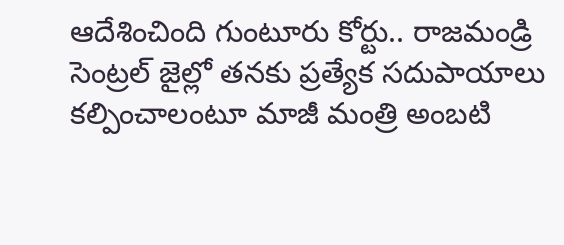ఆదేశించింది గుంటూరు కోర్టు.. రాజమండ్రి సెంట్రల్ జైల్లో తనకు ప్రత్యేక సదుపాయాలు కల్పించాలంటూ మాజీ మంత్రి అంబటి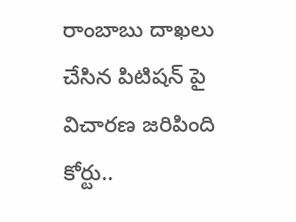రాంబాబు దాఖలు చేసిన పిటిషన్ పై విచారణ జరిపింది కోర్టు..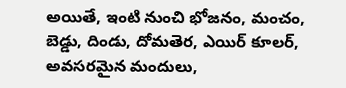అయితే, ఇంటి నుంచి భోజనం, మంచం, బెడ్డు, దిండు, దోమతెర, ఎయిర్ కూలర్, అవసరమైన మందులు,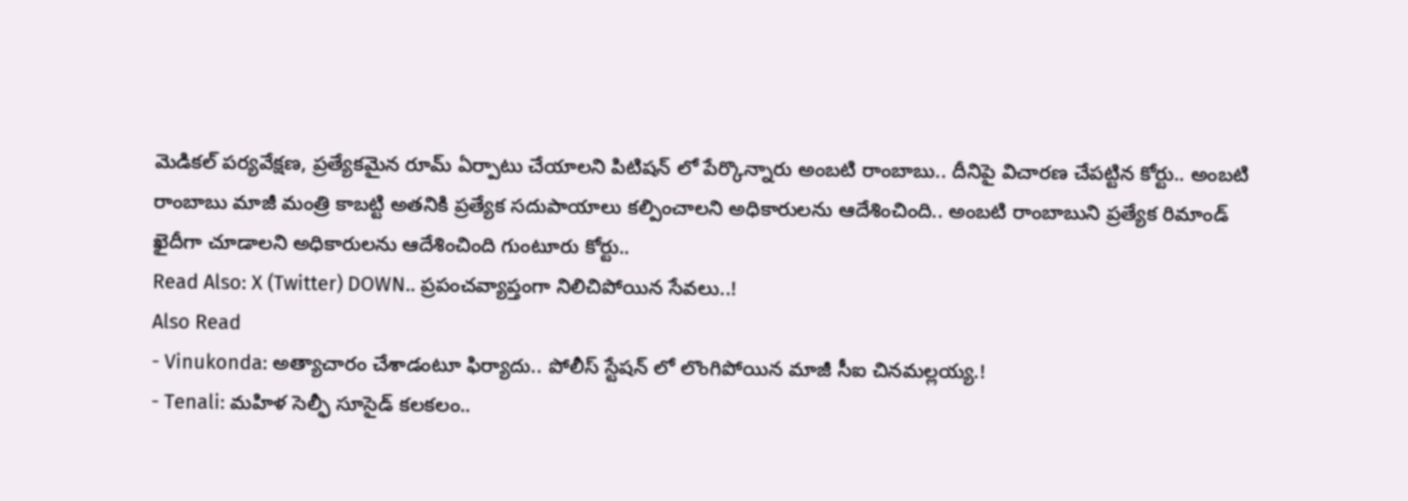మెడికల్ పర్యవేక్షణ, ప్రత్యేకమైన రూమ్ ఏర్పాటు చేయాలని పిటిషన్ లో పేర్కొన్నారు అంబటి రాంబాబు.. దీనిపై విచారణ చేపట్టిన కోర్టు.. అంబటి రాంబాబు మాజీ మంత్రి కాబట్టి అతనికి ప్రత్యేక సదుపాయాలు కల్పించాలని అధికారులను ఆదేశించింది.. అంబటి రాంబాబుని ప్రత్యేక రిమాండ్ ఖైదీగా చూడాలని అధికారులను ఆదేశించింది గుంటూరు కోర్టు..
Read Also: X (Twitter) DOWN.. ప్రపంచవ్యాప్తంగా నిలిచిపోయిన సేవలు..!
Also Read
- Vinukonda: అత్యాచారం చేశాడంటూ ఫిర్యాదు.. పోలీస్ స్టేషన్ లో లొంగిపోయిన మాజీ సీఐ చినమల్లయ్య.!
- Tenali: మహిళ సెల్ఫీ సూసైడ్ కలకలం..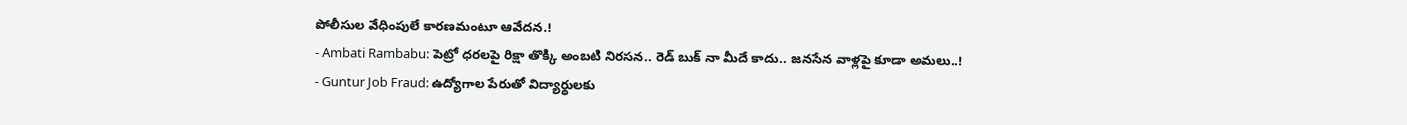పోలీసుల వేధింపులే కారణమంటూ ఆవేదన.!
- Ambati Rambabu: పెట్రో ధరలపై రిక్షా తొక్కి అంబటి నిరసన.. రెడ్ బుక్ నా మీదే కాదు.. జనసేన వాళ్లపై కూడా అమలు..!
- Guntur Job Fraud: ఉద్యోగాల పేరుతో విద్యార్థులకు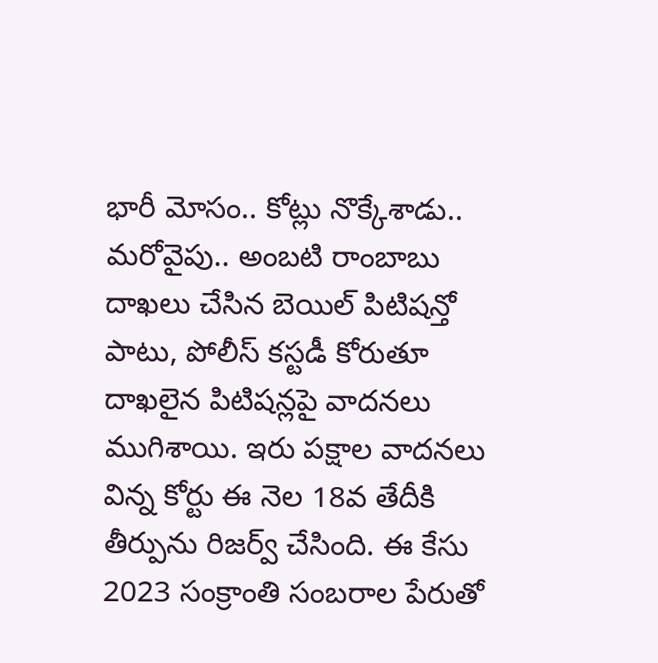భారీ మోసం.. కోట్లు నొక్కేశాడు..
మరోవైపు.. అంబటి రాంబాబు దాఖలు చేసిన బెయిల్ పిటిషన్తో పాటు, పోలీస్ కస్టడీ కోరుతూ దాఖలైన పిటిషన్లపై వాదనలు ముగిశాయి. ఇరు పక్షాల వాదనలు విన్న కోర్టు ఈ నెల 18వ తేదీకి తీర్పును రిజర్వ్ చేసింది. ఈ కేసు 2023 సంక్రాంతి సంబరాల పేరుతో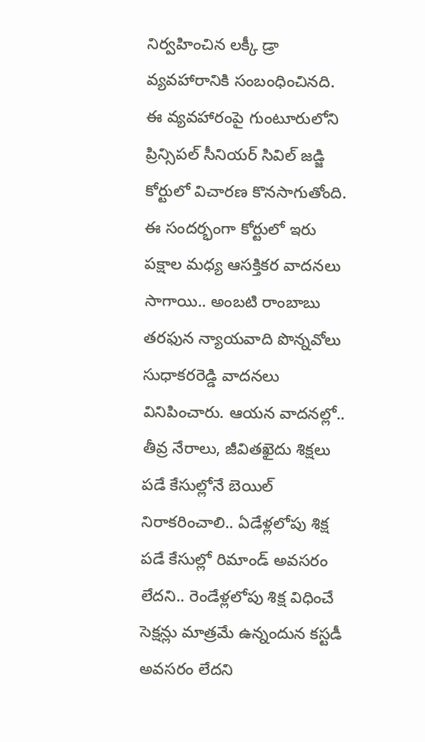నిర్వహించిన లక్కీ డ్రా వ్యవహారానికి సంబంధించినది. ఈ వ్యవహారంపై గుంటూరులోని ప్రిన్సిపల్ సీనియర్ సివిల్ జడ్జి కోర్టులో విచారణ కొనసాగుతోంది. ఈ సందర్భంగా కోర్టులో ఇరు పక్షాల మధ్య ఆసక్తికర వాదనలు సాగాయి.. అంబటి రాంబాబు తరఫున న్యాయవాది పొన్నవోలు సుధాకరరెడ్డి వాదనలు వినిపించారు. ఆయన వాదనల్లో.. తీవ్ర నేరాలు, జీవితఖైదు శిక్షలు పడే కేసుల్లోనే బెయిల్ నిరాకరించాలి.. ఏడేళ్లలోపు శిక్ష పడే కేసుల్లో రిమాండ్ అవసరం లేదని.. రెండేళ్లలోపు శిక్ష విధించే సెక్షన్లు మాత్రమే ఉన్నందున కస్టడీ అవసరం లేదని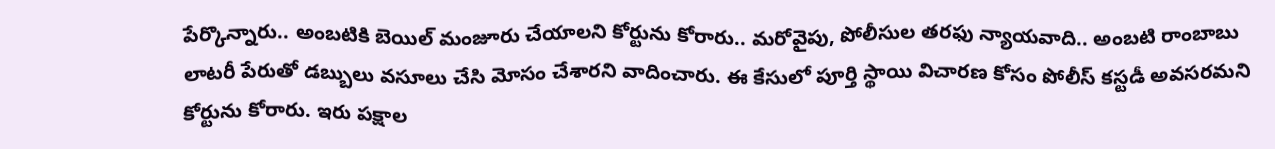పేర్కొన్నారు.. అంబటికి బెయిల్ మంజూరు చేయాలని కోర్టును కోరారు.. మరోవైపు, పోలీసుల తరఫు న్యాయవాది.. అంబటి రాంబాబు లాటరీ పేరుతో డబ్బులు వసూలు చేసి మోసం చేశారని వాదించారు. ఈ కేసులో పూర్తి స్థాయి విచారణ కోసం పోలీస్ కస్టడీ అవసరమని కోర్టును కోరారు. ఇరు పక్షాల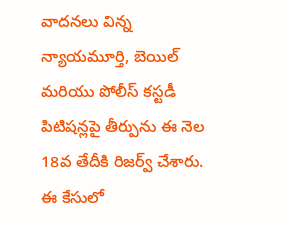వాదనలు విన్న న్యాయమూర్తి, బెయిల్ మరియు పోలీస్ కస్టడీ పిటిషన్లపై తీర్పును ఈ నెల 18వ తేదీకి రిజర్వ్ చేశారు. ఈ కేసులో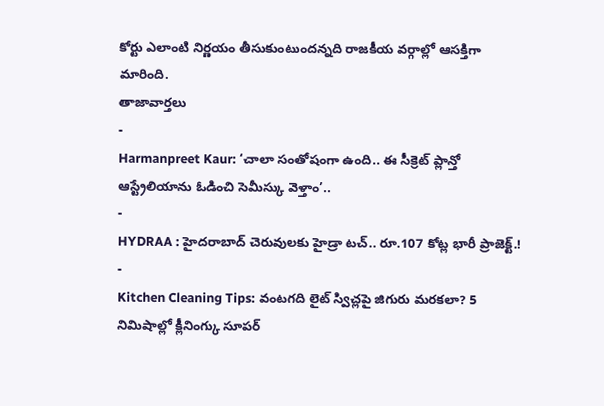కోర్టు ఎలాంటి నిర్ణయం తీసుకుంటుందన్నది రాజకీయ వర్గాల్లో ఆసక్తిగా మారింది.
తాజావార్తలు
-
Harmanpreet Kaur: ‘చాలా సంతోషంగా ఉంది.. ఈ సీక్రెట్ ప్లాన్తో ఆస్ట్రేలియాను ఓడించి సెమీస్కు వెళ్తాం’..
-
HYDRAA : హైదరాబాద్ చెరువులకు హైడ్రా టచ్.. రూ.107 కోట్ల భారీ ప్రాజెక్ట్.!
-
Kitchen Cleaning Tips: వంటగది లైట్ స్విచ్లపై జిగురు మరకలా? 5 నిమిషాల్లో క్లీనింగ్కు సూపర్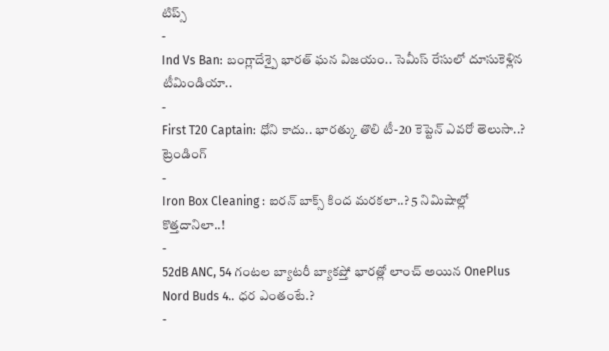టిప్స్
-
Ind Vs Ban: బంగ్లాదేశ్పై భారత్ ఘన విజయం.. సెమీస్ రేసులో దూసుకెళ్లిన టీమిండియా..
-
First T20 Captain: ధోని కాదు.. భారత్కు తొలి టీ-20 కెప్టెన్ ఎవరో తెలుసా..?
ట్రెండింగ్
-
Iron Box Cleaning : ఐరన్ బాక్స్ కింద మరకలా..? 5 నిమిషాల్లో కొత్తదానిలా..!
-
52dB ANC, 54 గంటల బ్యాటరీ బ్యాకప్తో భారత్లో లాంచ్ అయిన OnePlus Nord Buds 4.. ధర ఎంతంటే.?
-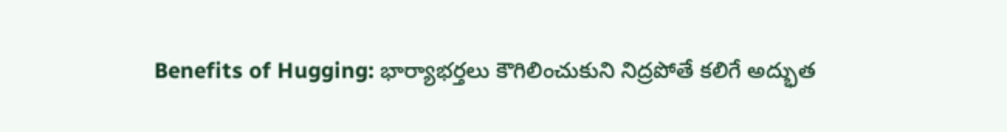Benefits of Hugging: భార్యాభర్తలు కౌగిలించుకుని నిద్రపోతే కలిగే అద్భుత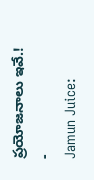ప్రయోజనాలు ఇవే.!
-
Jamun Juice: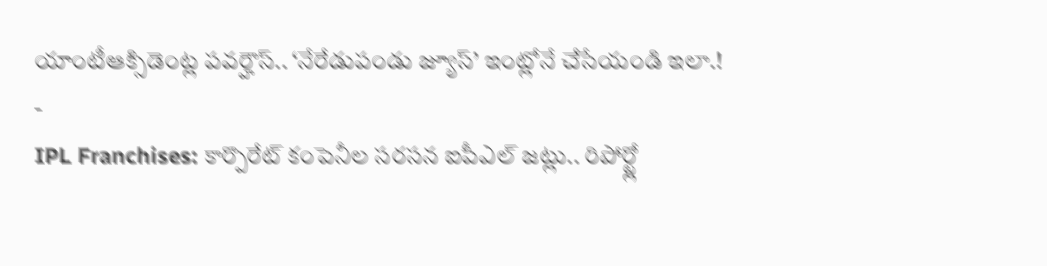యాంటీఆక్సిడెంట్ల పవర్హౌస్.. ‘నేరేడుపండు జ్యూస్’ ఇంట్లోనే చేసేయండి ఇలా.!
-
IPL Franchises: కార్పొరేట్ కంపెనీల సరసన ఐపీఎల్ జట్లు.. రిపోర్ట్లో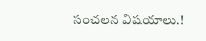సంచలన విషయాలు.!